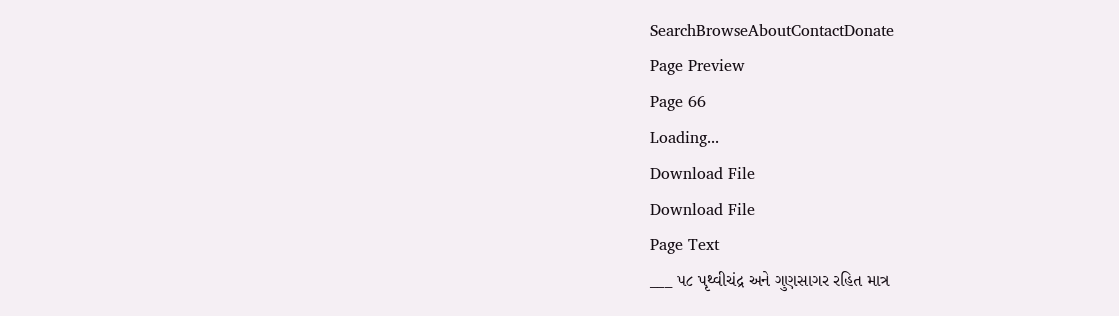SearchBrowseAboutContactDonate
Page Preview
Page 66
Loading...
Download File
Download File
Page Text
___ ૫૮ પૃથ્વીચંદ્ર અને ગુણસાગર રહિત માત્ર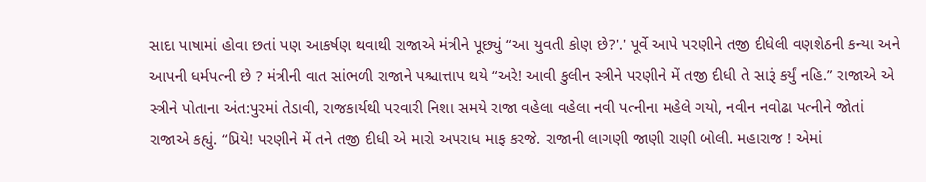સાદા પાષામાં હોવા છતાં પણ આકર્ષણ થવાથી રાજાએ મંત્રીને પૂછ્યું “આ યુવતી કોણ છે?'.' પૂર્વે આપે પરણીને તજી દીધેલી વણશેઠની કન્યા અને આપની ધર્મપત્ની છે ? મંત્રીની વાત સાંભળી રાજાને પશ્ચાત્તાપ થયે “અરે! આવી કુલીન સ્ત્રીને પરણીને મેં તજી દીધી તે સારૂં કર્યું નહિ.” રાજાએ એ સ્ત્રીને પોતાના અંત:પુરમાં તેડાવી, રાજકાર્યથી પરવારી નિશા સમયે રાજા વહેલા વહેલા નવી પત્નીના મહેલે ગયો, નવીન નવોઢા પત્નીને જોતાં રાજાએ કહ્યું. “પ્રિયે! પરણીને મેં તને તજી દીધી એ મારો અ૫રાધ માફ કરજે. રાજાની લાગણી જાણી રાણી બોલી. મહારાજ ! એમાં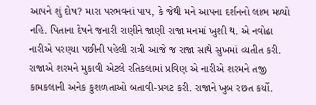આપને શું દોષ? મારા પરભવનાં પાપ, કે જેથી મને આપના દર્શનનો લાભ મળ્યો નહિ. પિતાના દેષને જનારી રાણીને જાણી રાજા મનમાં ખુશી થ. એ નવોઢા નારીએ પરણ્યા પછીની પહેલી રાત્રી આજે જ રાજા સાથે સુખમાં વ્યતીત કરી. રાજાએ શરમને મુકાવી એટલે રતિકલામાં પ્રવિણ એ નારીએ શરમને તજી કામકલાની અનેક કુશળતાઓ બતાવી-પ્રગટ કરી. રાજાને ખુબ રછત કર્યો.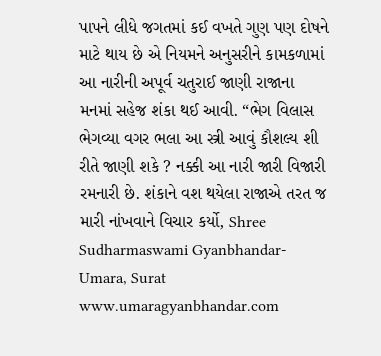પાપને લીધે જગતમાં કઈ વખતે ગુણ પણ દોષને માટે થાય છે એ નિયમને અનુસરીને કામકળામાં આ નારીની અપૂર્વ ચતુરાઈ જાણી રાજાના મનમાં સહેજ શંકા થઈ આવી. “ભેગ વિલાસ ભેગવ્યા વગર ભલા આ સ્ત્રી આવું કૌશલ્ય શી રીતે જાણી શકે ? નક્કી આ નારી જારી વિજારી રમનારી છે. શંકાને વશ થયેલા રાજાએ તરત જ મારી નાંખવાને વિચાર કર્યો, Shree Sudharmaswami Gyanbhandar-Umara, Surat www.umaragyanbhandar.com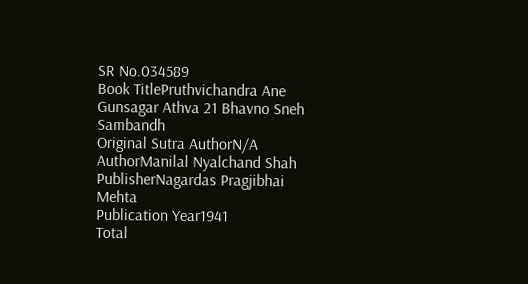SR No.034589
Book TitlePruthvichandra Ane Gunsagar Athva 21 Bhavno Sneh Sambandh
Original Sutra AuthorN/A
AuthorManilal Nyalchand Shah
PublisherNagardas Pragjibhai Mehta
Publication Year1941
Total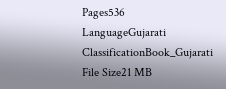Pages536
LanguageGujarati
ClassificationBook_Gujarati
File Size21 MB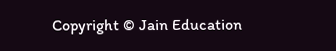Copyright © Jain Education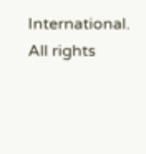International. All rights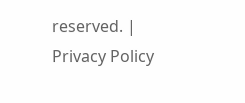reserved. | Privacy Policy